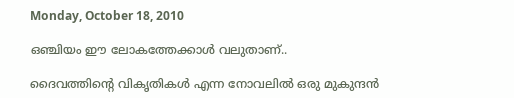Monday, October 18, 2010

ഒഞ്ചിയം ഈ ലോകത്തേക്കാള്‍ വലുതാണ്‌..

ദൈവത്തിന്റെ വികൃതികള്‍ എന്ന നോവലില്‍ ഒരു മുകുന്ദന്‍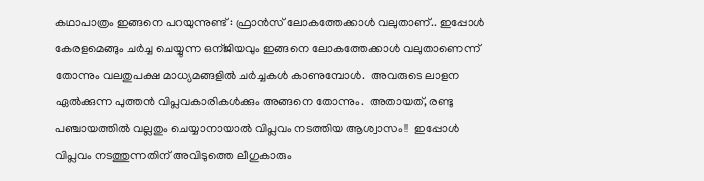കഥാപാത്രം ഇങ്ങനെ പറയുന്നുണ്ട് : ഫ്രാന്‍സ് ലോകത്തേക്കാള്‍ വലുതാണ്‌.. ഇപ്പോള്‍ കേരളമെങ്ങും ചര്‍ച്ച ചെയ്യുന്ന ഒന്ജിയവും ഇങ്ങനെ ലോകത്തേക്കാള്‍ വലുതാണെന്ന് തോന്നും വലതുപക്ഷ മാധ്യമങ്ങളില്‍ ചര്‍ച്ചകള്‍ കാണുമ്പോള്‍.  അവരുടെ ലാളന ഏല്‍ക്കുന്ന പുത്തന്‍ വിപ്ലവകാരികള്‍ക്കും അങ്ങനെ തോന്നും.  അതായത്, രണ്ടു പഞ്ചായത്തില്‍ വല്ലതും ചെയ്യാനായാല്‍ വിപ്ലവം നടത്തിയ ആശ്വാസം!!  ഇപ്പോള്‍ വിപ്ലവം നടത്തുന്നതിന് അവിടുത്തെ ലീഗുകാരും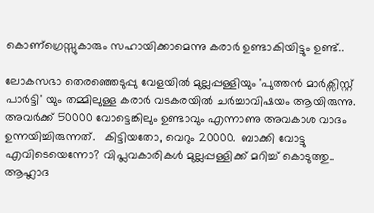കൊണ്ഗ്രെസ്സുകാരും സഹായിക്കാമെന്നു കരാര്‍ ഉണ്ടാകിയിട്ടും ഉണ്ട്‌..

ലോകസഭാ തെരഞ്ഞെടുപ്പു വേളയില്‍ മുല്ലപ്പള്ളിയും 'പുത്തന്‍ മാര്‍ക്സിസ്റ്റ്‌ പാര്‍ട്ടി' യും തമ്മിലുള്ള കരാര്‍ വടകരയില്‍ ചര്‍ച്ചാവിഷയം ആയിരുന്നു.  അവര്‍ക്ക് 50000 വോട്ടെങ്കിലും ഉണ്ടാവും എന്നാണു അവകാശ വാദം ഉന്നയിച്ചിരുന്നത്.   കിട്ടിയതോ, വെറും 20000.  ബാക്കി വോട്ടു എവിടെയെന്നോ? വിപ്ലവകാരികള്‍ മുല്ലപ്പള്ളിക്ക് മറിച്ച് കൊടുത്തു..  ആഹ്ലാദ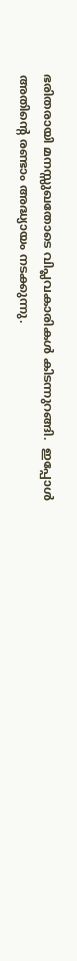ഭരിതരായി മനസ്സുഖതോടെ വിപ്ലവകാരികള്‍ കിടന്നുറങ്ങി.  ഇപ്പോള്‍ അതിന്റെ രണ്ടാം അദ്ധ്യായം നടക്കുന്നു.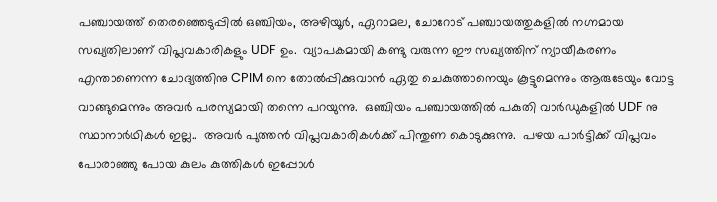പഞ്ചായത്ത്‌ തെരഞ്ഞെടുപ്പില്‍ ഒഞ്ചിയം, അഴിയൂര്‍, ഏറാമല, ചോറോട് പഞ്ചായത്തുകളില്‍ നഗ്നമായ സഖ്യതിലാണ് വിപ്ലവകാരികളും UDF ഉം.  വ്യാപകമായി കണ്ടു വരുന്ന ഈ സഖ്യത്തിന് ന്യായീകരണം എന്താണെന്ന ചോദ്യത്തിനു CPIM നെ തോല്‍പ്പിക്കുവാന്‍ ഏതു ചെകുത്താനെയും കൂട്ടുമെന്നും ആരുടേയും വോട്ട വാങ്ങുമെന്നും അവര്‍ പരസ്യമായി തന്നെ പറയുന്നു.  ഒഞ്ചിയം പഞ്ചായത്തില്‍ പകുതി വാര്‍ഡുകളില്‍ UDF നു സ്ഥാനാര്‍ഥികള്‍ ഇല്ല..  അവര്‍ പുത്തന്‍ വിപ്ലവകാരികള്‍ക്ക് പിന്തുണ കൊടുക്കുന്നു.  പഴയ പാര്‍ട്ടിക്ക് വിപ്ലവം പോരാഞ്ഞു പോയ കുലം കുത്തികള്‍ ഇപ്പോള്‍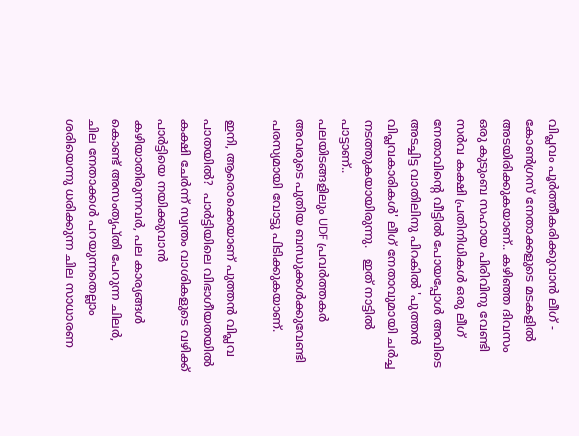വിപ്ലവം പൂര്‍ത്തീകരിക്കുവാന്‍ ലീഗ് - കോണ്‍ഗ്രസ്‌ നേതാക്കളുടെ മടകളില്‍ അടയിരിക്കുകയാണ്.. കഴിഞ്ഞ ദിവസം ഒരു കുടുംബ സഹായ പിരിവിനു വേണ്ടി സര്‍വ കക്ഷി പ്രതിനിധികള്‍ ഒരു ലീഗ് നേതാവിന്റെ വീട്ടില്‍ പോയപ്പോള്‍ അവിടെ അടച്ചിട്ട വാതിലിനു പിറകില്‍ 'പുത്തന്‍ വിപ്ലവകാരികള്‍' ലീഗ് നേതാവുമായി ചര്‍ച്ച നടത്തുകയായിരുന്നു.   ഇത് നാട്ടില്‍ പാട്ടാണ്..
പലയിടങ്ങളിലും UDF പ്രവര്‍ത്തകര്‍ അവരുടെ പുതിയ ബന്ധുക്കള്‍ക്കുവേണ്ടി പരസ്യമായി വോട്ടു പിടിക്കുകയാണ്.

ഇനി, ആരൊക്കെയാണ് പുത്തന്‍ വിപ്ലവ പാതയില്‍?  പാര്‍ട്ടിയിലെ വിഭാഗീയതയില്‍ കക്ഷി ചേര്‍ന്ന് സ്വന്തം വാശികളുടെ വഴിക്ക് പാര്‍ട്ടിയെ നയിക്കുവാന്‍ കഴിയാതിരുന്നവര്‍, പല കാര്യങ്ങള്‍ കൊണ്ട് അസംതൃപ്തി പേറുന്ന ചിലര്‍,  ചില നേതാക്കള്‍ പറയുന്നതെല്ലാം ശരിയെന്നു ധരിക്കുന്ന ചില സാധാരണ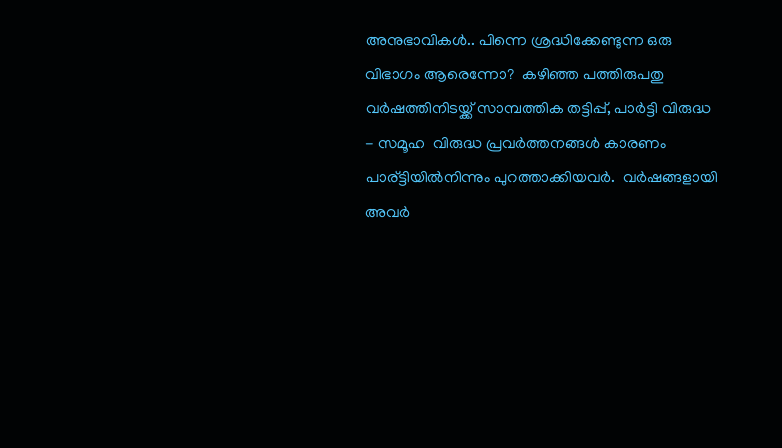അനുഭാവികള്‍.. പിന്നെ ശ്രദ്ധിക്കേണ്ടുന്ന ഒരു വിഭാഗം ആരെന്നോ?  കഴിഞ്ഞ പത്തിരുപതു വര്‍ഷത്തിനിടയ്ക്ക് സാമ്പത്തിക തട്ടിപ്പ്, പാര്‍ട്ടി വിരുദ്ധ - സമൂഹ  വിരുദ്ധ പ്രവര്‍ത്തനങ്ങള്‍ കാരണം പാര്ട്ടിയില്‍നിന്നും പുറത്താക്കിയവര്‍.  വര്‍ഷങ്ങളായി അവര്‍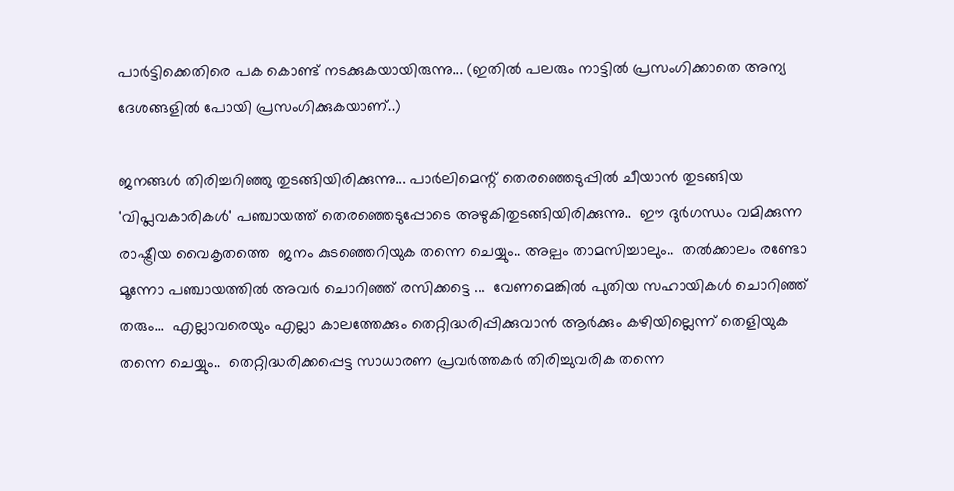പാര്‍ട്ടിക്കെതിരെ പക കൊണ്ട് നടക്കുകയായിരുന്നു... (ഇതില്‍ പലരും നാട്ടില്‍ പ്രസംഗിക്കാതെ അന്യ ദേശങ്ങളില്‍ പോയി പ്രസംഗിക്കുകയാണ്..)

ജനങ്ങള്‍ തിരിച്ചറിഞ്ഞു തുടങ്ങിയിരിക്കുന്നു... പാര്‍ലിമെന്റ് തെരഞ്ഞെടുപ്പില്‍ ചീയാന്‍ തുടങ്ങിയ 'വിപ്ലവകാരികള്‍' പഞ്ചായത്ത് തെരഞ്ഞെടുപ്പോടെ അഴുകിതുടങ്ങിയിരിക്കുന്നു..  ഈ ദുര്‍ഗന്ധം വമിക്കുന്ന രാഷ്ട്രീയ വൈകൃതത്തെ  ജനം കുടഞ്ഞെറിയുക തന്നെ ചെയ്യും.. അല്പം താമസിച്ചാലും..  തല്‍ക്കാലം രണ്ടോ മൂന്നോ പഞ്ചായത്തില്‍ അവര്‍ ചൊറിഞ്ഞ് രസിക്കട്ടെ ...  വേണമെങ്കില്‍ പുതിയ സഹായികള്‍ ചൊറിഞ്ഞ് തരും...  എല്ലാവരെയും എല്ലാ കാലത്തേക്കും തെറ്റിദ്ധരിപ്പിക്കുവാന്‍ ആര്‍ക്കും കഴിയില്ലെന്ന് തെളിയുക തന്നെ ചെയ്യും..  തെറ്റിദ്ധരിക്കപ്പെട്ട സാധാരണ പ്രവര്‍ത്തകര്‍ തിരിച്ചുവരിക തന്നെ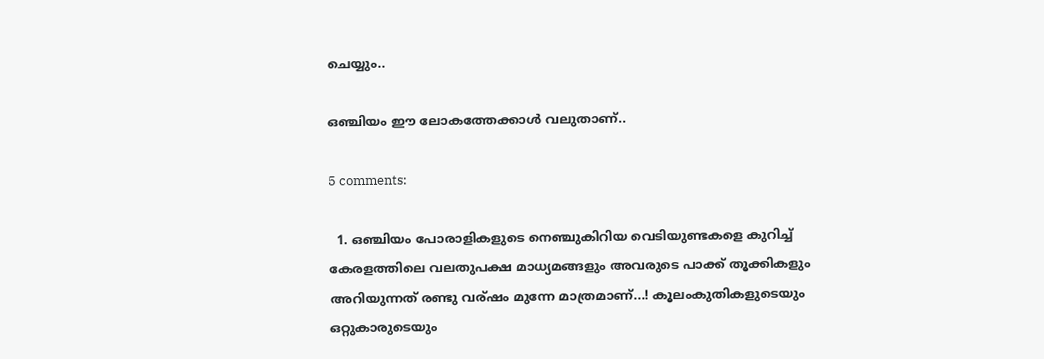ചെയ്യും..

ഒഞ്ചിയം ഈ ലോകത്തേക്കാള്‍ വലുതാണ്‌..

5 comments:

  1. ഒഞ്ചിയം പോരാളികളുടെ നെഞ്ചുകിറിയ വെടിയുണ്ടകളെ കുറിച്ച് കേരളത്തിലെ വലതുപക്ഷ മാധ്യമങ്ങളും അവരുടെ പാക്ക് തൂക്കികളും അറിയുന്നത് രണ്ടു വര്ഷം മുന്നേ മാത്രമാണ്...! കൂലംകുതികളുടെയും ഒറ്റുകാരുടെയും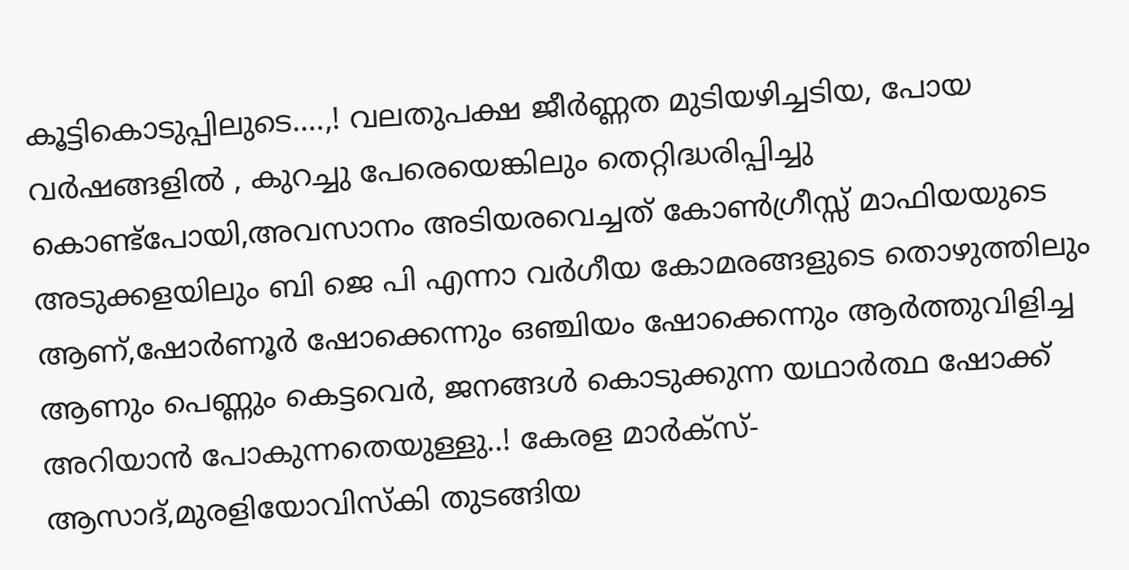കൂട്ടികൊടുപ്പിലുടെ....,! വലതുപക്ഷ ജീര്‍ണ്ണത മുടിയഴിച്ചടിയ, പോയ വര്‍ഷങ്ങളില്‍ , കുറച്ചു പേരെയെങ്കിലും തെറ്റിദ്ധരിപ്പിച്ചു കൊണ്ട്പോയി,അവസാനം അടിയരവെച്ചത് കോണ്‍ഗ്രീസ്സ് മാഫിയയുടെ അടുക്കളയിലും ബി ജെ പി എന്നാ വര്‍ഗീയ കോമരങ്ങളുടെ തൊഴുത്തിലും ആണ്,ഷോര്‍ണൂര്‍ ഷോക്കെന്നും ഒഞ്ചിയം ഷോക്കെന്നും ആര്‍ത്തുവിളിച്ച ആണും പെണ്ണും കെട്ടവെര്‍, ജനങ്ങള്‍ കൊടുക്കുന്ന യഥാര്‍ത്ഥ ഷോക്ക് അറിയാന്‍ പോകുന്നതെയുള്ളു..! കേരള മാര്‍ക്സ്- ആസാദ്,മുരളിയോവിസ്കി തുടങ്ങിയ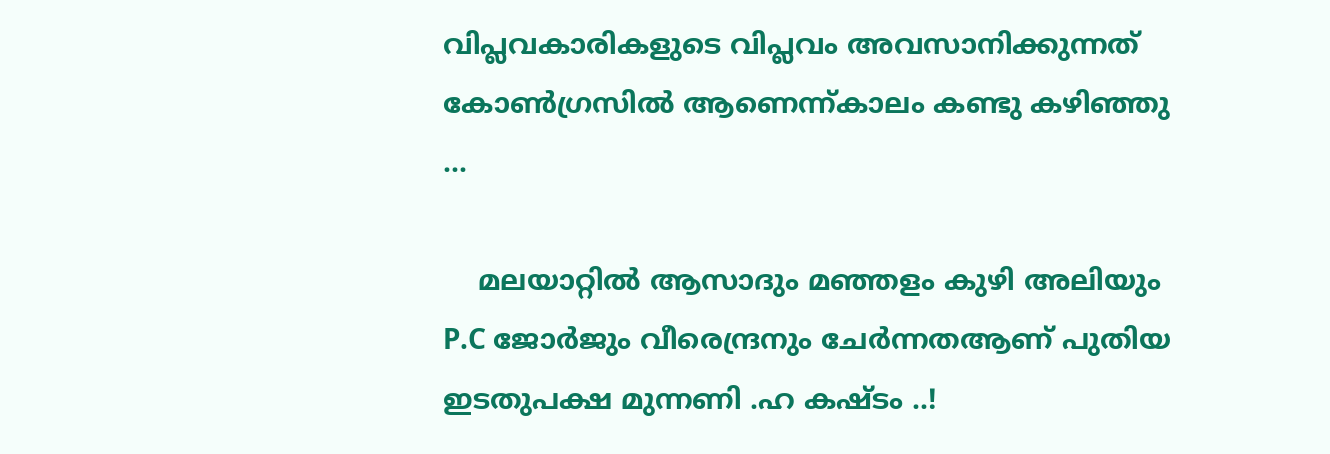വിപ്ലവകാരികളുടെ വിപ്ലവം അവസാനിക്കുന്നത് കോണ്‍ഗ്രസില്‍ ആണെന്ന്കാലം കണ്ടു കഴിഞ്ഞു ...

    മലയാറ്റില്‍ ആസാദും മഞ്ഞളം കുഴി അലിയും P.C ജോര്‍ജും വീരെന്ദ്രനും ചേര്‍ന്നതആണ് പുതിയ ഇടതുപക്ഷ മുന്നണി .ഹ കഷ്ടം ..!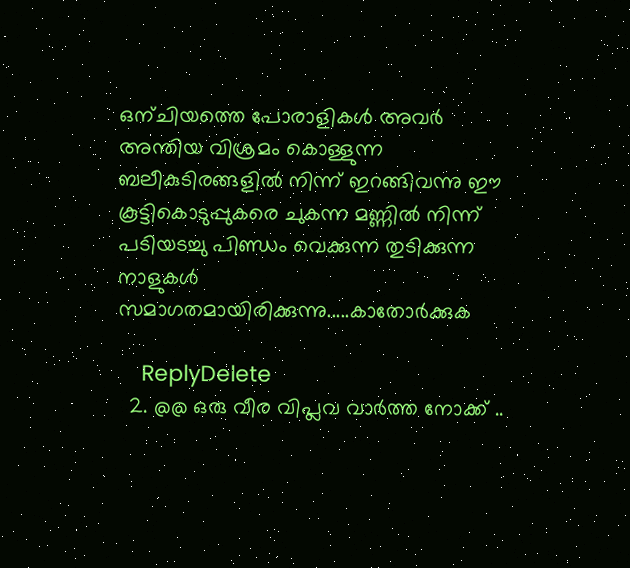ഒന്ചിയത്തെ പോരാളികള്‍ അവര്‍ അന്തിയ വിശ്രമം കൊള്ളുന്ന ബലീകുടിരങ്ങളില്‍ നിന്ന് ഇറങ്ങിവന്നു ഈ കൂട്ടികൊടുപ്പുകരെ ചുകന്ന മണ്ണില്‍ നിന്ന് പടിയടച്ചു പിണ്ഡം വെക്കുന്ന തുടിക്കുന്ന നാളുകള്‍ സമാഗതമായിരിക്കുന്നു.....കാതോര്‍ക്കുക

    ReplyDelete
  2. @@ ഒരു വീര വിപ്ലവ വാര്‍ത്ത‍ നോക്ക് ..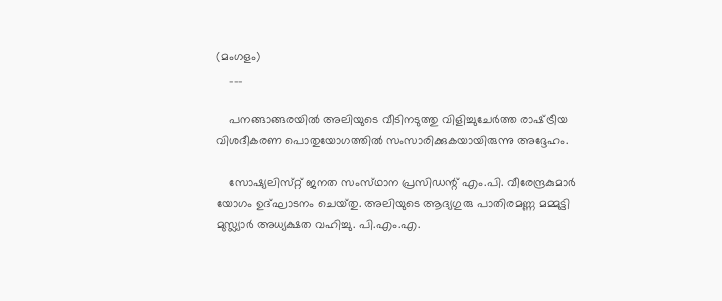(മംഗളം)
    ___

    പനങ്ങാങ്ങരയില്‍ അലിയുടെ വീടിനടുത്തു വിളിച്ചുചേര്‍ത്ത രാഷ്‌ട്രീയ വിശദീകരണ പൊതുയോഗത്തില്‍ സംസാരിക്കുകയായിരുന്നു അദ്ദേഹം.

    സോഷ്യലിസ്‌റ്റ് ജനത സംസ്‌ഥാന പ്രസിഡന്റ്‌ എം.പി. വീരേന്ദ്രകുമാര്‍ യോഗം ഉദ്‌ഘാടനം ചെയ്‌തു. അലിയുടെ ആദ്യഗുരു പാതിരമണ്ണ മമ്മുട്ടി മുസ്ല്യാര്‍ അധ്യക്ഷത വഹിച്ചു. പി.എം.എ.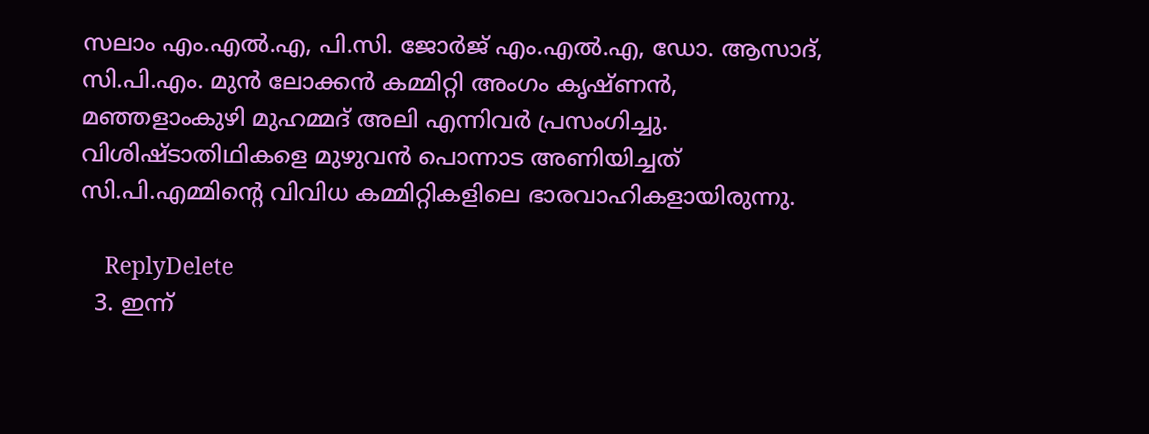സലാം എം.എല്‍.എ, പി.സി. ജോര്‍ജ്‌ എം.എല്‍.എ, ഡോ. ആസാദ്‌, സി.പി.എം. മുന്‍ ലോക്കന്‍ കമ്മിറ്റി അംഗം കൃഷ്‌ണന്‍, മഞ്ഞളാംകുഴി മുഹമ്മദ്‌ അലി എന്നിവര്‍ പ്രസംഗിച്ചു. വിശിഷ്‌ടാതിഥികളെ മുഴുവന്‍ പൊന്നാട അണിയിച്ചത്‌ സി.പി.എമ്മിന്റെ വിവിധ കമ്മിറ്റികളിലെ ഭാരവാഹികളായിരുന്നു.

    ReplyDelete
  3. ഇന്ന്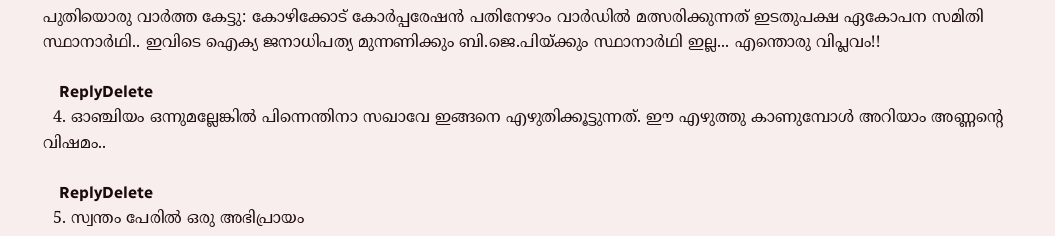പുതിയൊരു വാര്‍ത്ത‍ കേട്ടു: കോഴിക്കോട് കോര്‍പ്പരേഷന്‍ പതിനേഴാം വാര്‍ഡില്‍ മത്സരിക്കുന്നത് ഇടതുപക്ഷ ഏകോപന സമിതി സ്ഥാനാര്‍ഥി.. ഇവിടെ ഐക്യ ജനാധിപത്യ മുന്നണിക്കും ബി.ജെ.പിയ്ക്കും സ്ഥാനാര്‍ഥി ഇല്ല... എന്തൊരു വിപ്ലവം!!

    ReplyDelete
  4. ഓഞ്ചിയം ഒന്നുമല്ലേങ്കില്‍ പിന്നെന്തിനാ സഖാവേ ഇങ്ങനെ എഴുതിക്കൂട്ടുന്നത്. ഈ എഴുത്തു കാണുമ്പോള്‍ അറിയാം അണ്ണന്റെ വിഷമം..

    ReplyDelete
  5. സ്വന്തം പേരില്‍ ഒരു അഭിപ്രായം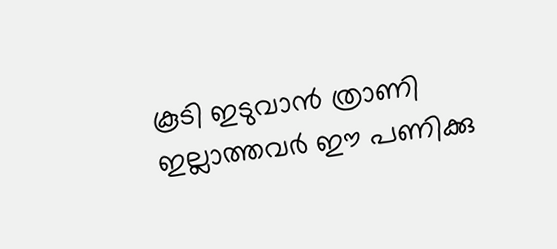കൂടി ഇടുവാന്‍ ത്രാണി ഇല്ലാത്തവര്‍ ഈ പണിക്കു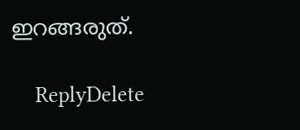ഇറങ്ങരുത്.

    ReplyDelete